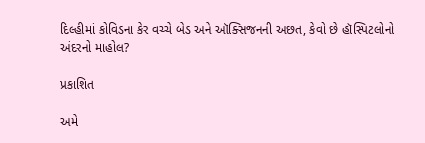દિલ્હીમાં કોવિડના કેર વચ્ચે બેડ અને ઑક્સિજનની અછત, કેવો છે હૉસ્પિટલોનો અંદરનો માહોલ?

પ્રકાશિત

અમે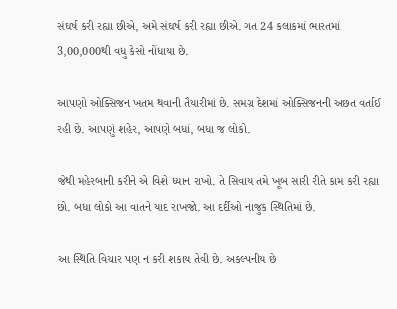સંઘર્ષ કરી રહ્યા છીએ, અમે સંઘર્ષ કરી રહ્યા છીએ. ગત 24 કલાકમાં ભારતમાં 3,00,000થી વધુ કેસો નોંધાયા છે.

આપણો ઓક્સિજન ખતમ થવાની તૈયારીમાં છે. સમગ્ર દેશમાં ઓક્સિજનની અછત વર્તાઈ રહી છે. આપણું શહેર, આપણે બધાં, બધા જ લોકો.

જેથી મહેરબાની કરીને એ વિશે ધ્યાન રાખો. તે સિવાય તમે ખૂબ સારી રીતે કામ કરી રહ્યા છો. બધા લોકો આ વાતને યાદ રાખજો. આ દર્દીઓ નાજુક સ્થિતિમાં છે.

આ સ્થિતિ વિચાર પણ ન કરી શકાય તેવી છે. અકલ્પનીય છે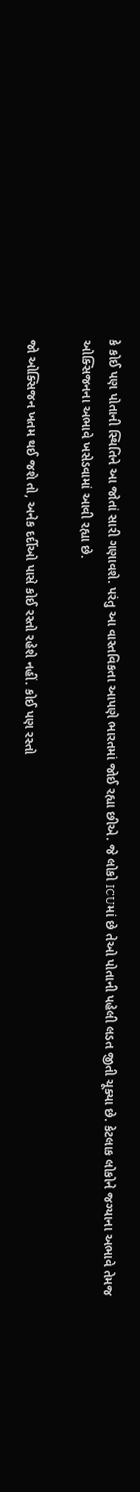કે કોઈ પણ પોતાની સ્થિતિને આ જોતાં સારી ગણાવશે. પરંતુ આ વાસ્તવિકતા આપણે ભારતમાં જોઈ રહ્યા છીએ. જે લોકો ICUમાં છે તેઓ પોતાની પહેલી લડત જીતી ચૂક્યા છે. કેટલાક લોકોને જગ્યાના અભાવે તેમજ ઓક્સિજનના અભાવે ખસેડવામાં આવી રહ્યા છે.

જો ઓક્સિજન ખતમ થઈ જશે તો, અનેક દર્દીઓ પાસે કોઈ રસ્તો રહેશે નહીં. કોઈ પણ રસ્તો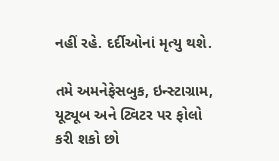નહીં રહે. દર્દીઓનાં મૃત્યુ થશે.

તમે અમનેફેસબુક, ઇન્સ્ટાગ્રામ, યૂટ્યૂબ અને ટ્વિટર પર ફોલો કરી શકો છો